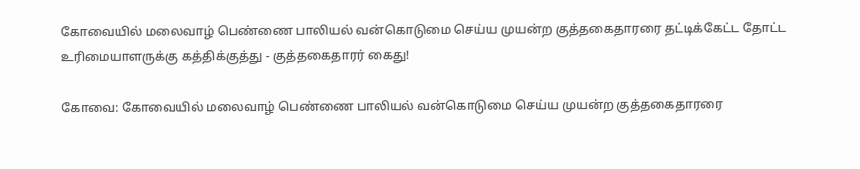கோவையில் மலைவாழ் பெண்ணை பாலியல் வன்கொடுமை செய்ய முயன்ற குத்தகைதாரரை தட்டிக்கேட்ட தோட்ட உரிமையாளருக்கு கத்திக்குத்து - குத்தகைதாரர் கைது!

கோவை: கோவையில் மலைவாழ் பெண்ணை பாலியல் வன்கொடுமை செய்ய முயன்ற குத்தகைதாரரை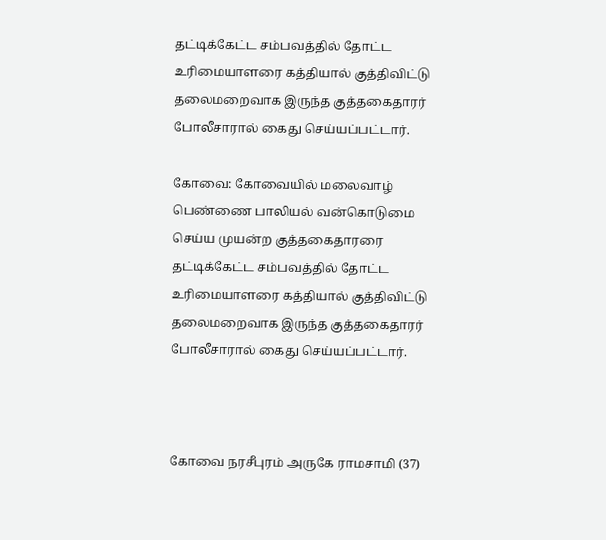தட்டிக்கேட்ட சம்பவத்தில் தோட்ட உரிமையாளரை கத்தியால் குத்திவிட்டு தலைமறைவாக இருந்த குத்தகைதாரர் போலீசாரால் கைது செய்யப்பட்டார்.

கோவை: கோவையில் மலைவாழ் பெண்ணை பாலியல் வன்கொடுமை செய்ய முயன்ற குத்தகைதாரரை தட்டிக்கேட்ட சம்பவத்தில் தோட்ட உரிமையாளரை கத்தியால் குத்திவிட்டு தலைமறைவாக இருந்த குத்தகைதாரர் போலீசாரால் கைது செய்யப்பட்டார்.



கோவை நரசீபுரம் அருகே ராமசாமி (37)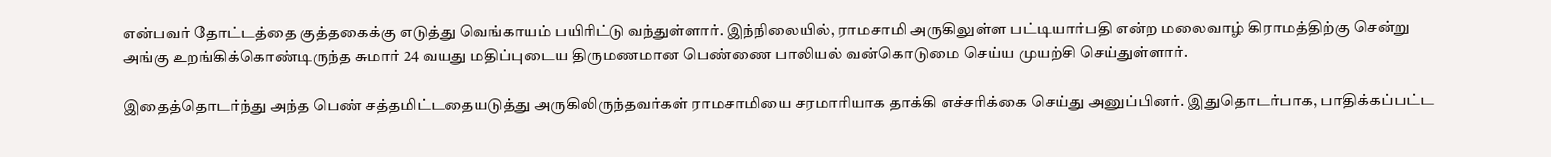என்பவர் தோட்டத்தை குத்தகைக்கு எடுத்து வெங்காயம் பயிரிட்டு வந்துள்ளார். இந்நிலையில், ராமசாமி அருகிலுள்ள பட்டியார்பதி என்ற மலைவாழ் கிராமத்திற்கு சென்று அங்கு உறங்கிக்கொண்டிருந்த சுமார் 24 வயது மதிப்புடைய திருமணமான பெண்ணை பாலியல் வன்கொடுமை செய்ய முயற்சி செய்துள்ளார்.

இதைத்தொடர்ந்து அந்த பெண் சத்தமிட்டதையடுத்து அருகிலிருந்தவர்கள் ராமசாமியை சரமாரியாக தாக்கி எச்சரிக்கை செய்து அனுப்பினர். இதுதொடர்பாக, பாதிக்கப்பட்ட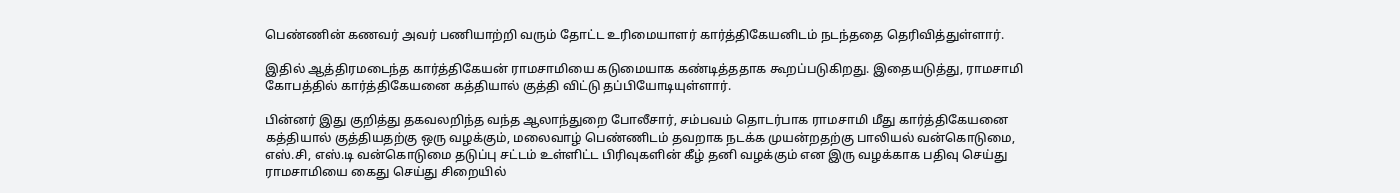பெண்ணின் கணவர் அவர் பணியாற்றி வரும் தோட்ட உரிமையாளர் கார்த்திகேயனிடம் நடந்ததை தெரிவித்துள்ளார்.

இதில் ஆத்திரமடைந்த கார்த்திகேயன் ராமசாமியை கடுமையாக கண்டித்ததாக கூறப்படுகிறது. இதையடுத்து, ராமசாமி கோபத்தில் கார்த்திகேயனை கத்தியால் குத்தி விட்டு தப்பியோடியுள்ளார்.

பின்னர் இது குறித்து தகவலறிந்த வந்த ஆலாந்துறை போலீசார், சம்பவம் தொடர்பாக ராமசாமி மீது கார்த்திகேயனை கத்தியால் குத்தியதற்கு ஒரு வழக்கும், மலைவாழ் பெண்ணிடம் தவறாக நடக்க முயன்றதற்கு பாலியல் வன்கொடுமை, எஸ்.சி, எஸ்.டி வன்கொடுமை தடுப்பு சட்டம் உள்ளிட்ட பிரிவுகளின் கீழ் தனி வழக்கும் என இரு வழக்காக பதிவு செய்து ராமசாமியை கைது செய்து சிறையில்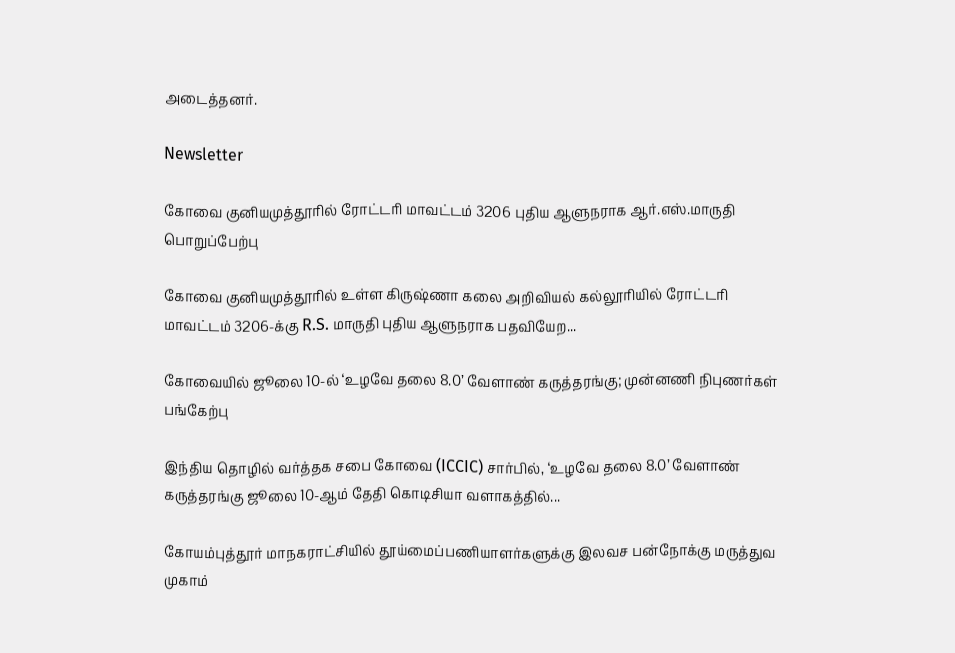அடைத்தனர்.

Newsletter

கோவை குனியமுத்தூரில் ரோட்டரி மாவட்டம் 3206 புதிய ஆளுநராக ஆர்.எஸ்.மாருதி பொறுப்பேற்பு

கோவை குனியமுத்தூரில் உள்ள கிருஷ்ணா கலை அறிவியல் கல்லூரியில் ரோட்டரி மாவட்டம் 3206-க்கு R.S. மாருதி புதிய ஆளுநராக பதவியேற...

கோவையில் ஜூலை 10-ல் ‘உழவே தலை 8.0’ வேளாண் கருத்தரங்கு; முன்னணி நிபுணர்கள் பங்கேற்பு

இந்திய தொழில் வர்த்தக சபை கோவை (ICCIC) சார்பில், ‘உழவே தலை 8.0’ வேளாண் கருத்தரங்கு ஜூலை 10-ஆம் தேதி கொடிசியா வளாகத்தில்...

கோயம்புத்தூர் மாநகராட்சியில் தூய்மைப்பணியாளர்களுக்கு இலவச பன்நோக்கு மருத்துவ முகாம்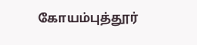கோயம்புத்தூர்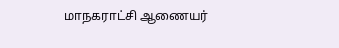மாநகராட்சி ஆணையர்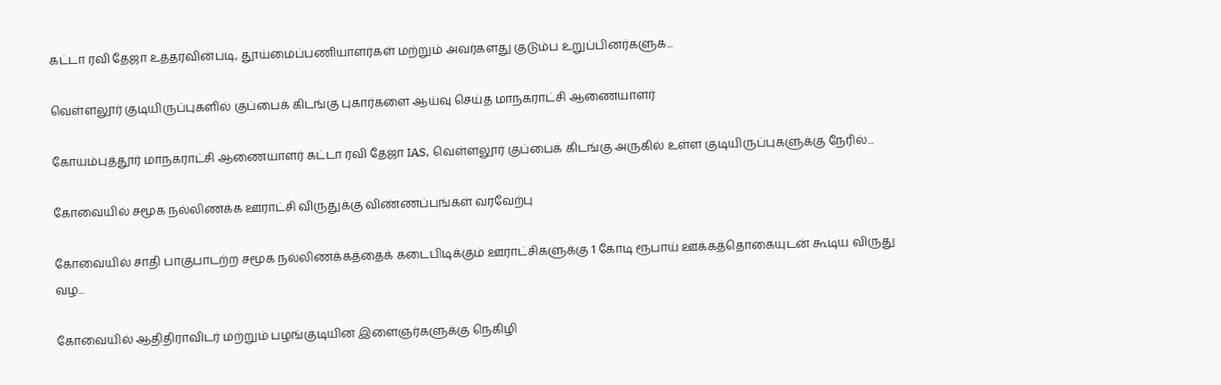கட்டா ரவி தேஜா உத்தரவின்படி, தூய்மைப்பணியாளர்கள் மற்றும் அவர்களது குடும்ப உறுப்பினர்களுக...

வெள்ளலூர் குடியிருப்புகளில் குப்பைக் கிடங்கு புகார்களை ஆய்வு செய்த மாநகராட்சி ஆணையாளர்

கோயம்புத்தூர் மாநகராட்சி ஆணையாளர் கட்டா ரவி தேஜா IAS, வெள்ளலூர் குப்பைக் கிடங்கு அருகில் உள்ள குடியிருப்புகளுக்கு நேரில்...

கோவையில் சமூக நல்லிணக்க ஊராட்சி விருதுக்கு விண்ணப்பங்கள் வரவேற்பு

கோவையில் சாதி பாகுபாடற்ற சமூக நல்லிணக்கத்தைக் கடைபிடிக்கும் ஊராட்சிகளுக்கு 1 கோடி ரூபாய் ஊக்கத்தொகையுடன் கூடிய விருது வழ...

கோவையில் ஆதிதிராவிடர் மற்றும் பழங்குடியின இளைஞர்களுக்கு நெகிழி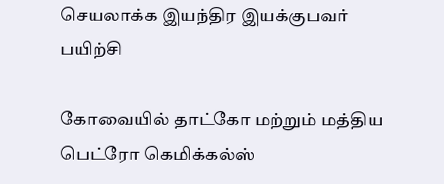செயலாக்க இயந்திர இயக்குபவர் பயிற்சி

கோவையில் தாட்கோ மற்றும் மத்திய பெட்ரோ கெமிக்கல்ஸ்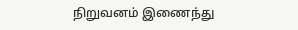நிறுவனம் இணைந்து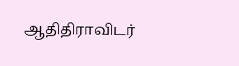ஆதிதிராவிடர்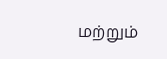மற்றும்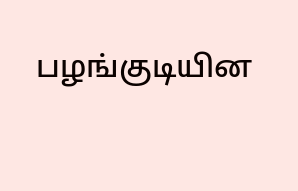பழங்குடியின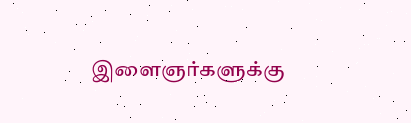இளைஞர்களுக்கு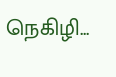நெகிழி...